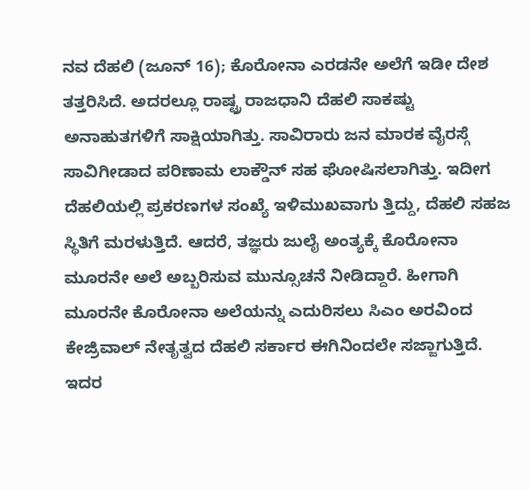ನವ ದೆಹಲಿ (ಜೂನ್ 16); ಕೊರೋನಾ ಎರಡನೇ ಅಲೆಗೆ ಇಡೀ ದೇಶ ತತ್ತರಿಸಿದೆ. ಅದರಲ್ಲೂ ರಾಷ್ಟ್ರ ರಾಜಧಾನಿ ದೆಹಲಿ ಸಾಕಷ್ಟು ಅನಾಹುತಗಳಿಗೆ ಸಾಕ್ಷಿಯಾಗಿತ್ತು. ಸಾವಿರಾರು ಜನ ಮಾರಕ ವೈರಸ್ಗೆ ಸಾವಿಗೀಡಾದ ಪರಿಣಾಮ ಲಾಕ್ಡೌನ್ ಸಹ ಘೋಷಿಸಲಾಗಿತ್ತು. ಇದೀಗ ದೆಹಲಿಯಲ್ಲಿ ಪ್ರಕರಣಗಳ ಸಂಖ್ಯೆ ಇಳಿಮುಖವಾಗು ತ್ತಿದ್ದು, ದೆಹಲಿ ಸಹಜ ಸ್ಥಿತಿಗೆ ಮರಳುತ್ತಿದೆ. ಆದರೆ, ತಜ್ಞರು ಜುಲೈ ಅಂತ್ಯಕ್ಕೆ ಕೊರೋನಾ ಮೂರನೇ ಅಲೆ ಅಬ್ಬರಿಸುವ ಮುನ್ಸೂಚನೆ ನೀಡಿದ್ದಾರೆ. ಹೀಗಾಗಿ ಮೂರನೇ ಕೊರೋನಾ ಅಲೆಯನ್ನು ಎದುರಿಸಲು ಸಿಎಂ ಅರವಿಂದ ಕೇಜ್ರಿವಾಲ್ ನೇತೃತ್ವದ ದೆಹಲಿ ಸರ್ಕಾರ ಈಗಿನಿಂದಲೇ ಸಜ್ಜಾಗುತ್ತಿದೆ. ಇದರ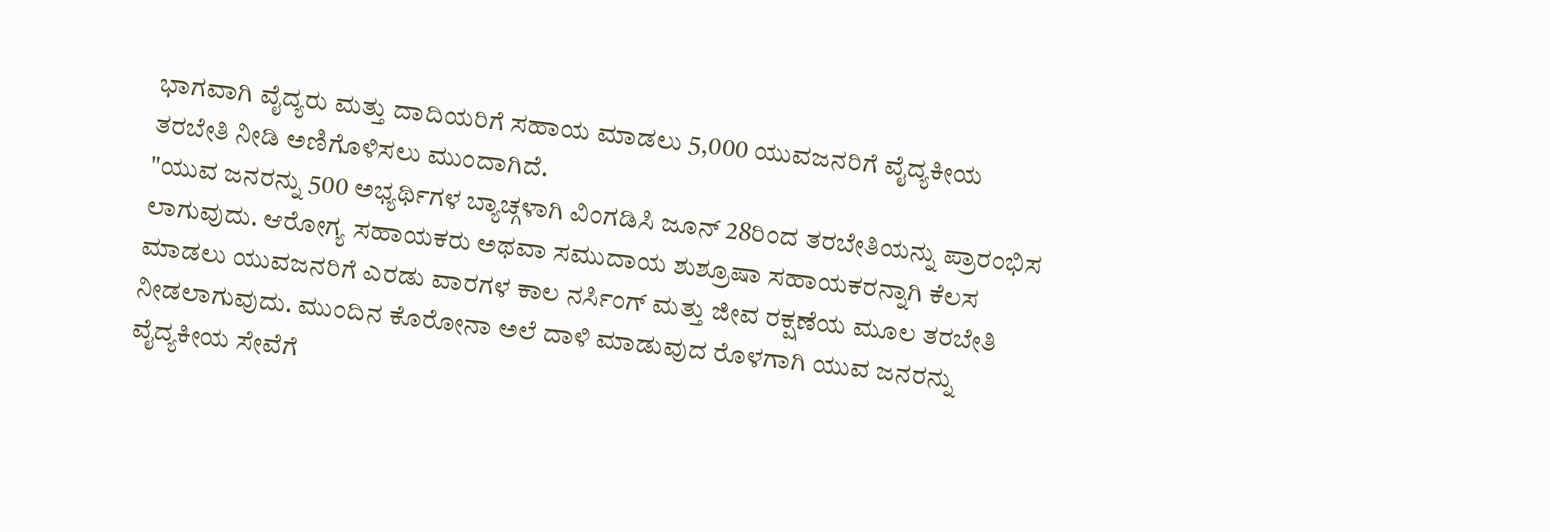ಭಾಗವಾಗಿ ವೈದ್ಯರು ಮತ್ತು ದಾದಿಯರಿಗೆ ಸಹಾಯ ಮಾಡಲು 5,000 ಯುವಜನರಿಗೆ ವೈದ್ಯಕೀಯ ತರಬೇತಿ ನೀಡಿ ಅಣಿಗೊಳಿಸಲು ಮುಂದಾಗಿದೆ.
"ಯುವ ಜನರನ್ನು 500 ಅಭ್ಯರ್ಥಿಗಳ ಬ್ಯಾಚ್ಗಳಾಗಿ ವಿಂಗಡಿಸಿ ಜೂನ್ 28ರಿಂದ ತರಬೇತಿಯನ್ನು ಪ್ರಾರಂಭಿಸ ಲಾಗುವುದು. ಆರೋಗ್ಯ ಸಹಾಯಕರು ಅಥವಾ ಸಮುದಾಯ ಶುಶ್ರೂಷಾ ಸಹಾಯಕರನ್ನಾಗಿ ಕೆಲಸ ಮಾಡಲು ಯುವಜನರಿಗೆ ಎರಡು ವಾರಗಳ ಕಾಲ ನರ್ಸಿಂಗ್ ಮತ್ತು ಜೀವ ರಕ್ಷಣೆಯ ಮೂಲ ತರಬೇತಿ ನೀಡಲಾಗುವುದು. ಮುಂದಿನ ಕೊರೋನಾ ಅಲೆ ದಾಳಿ ಮಾಡುವುದ ರೊಳಗಾಗಿ ಯುವ ಜನರನ್ನು ವೈದ್ಯಕೀಯ ಸೇವೆಗೆ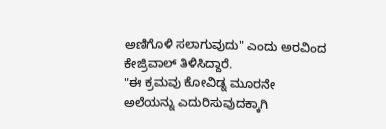ಅಣಿಗೊಳಿ ಸಲಾಗುವುದು" ಎಂದು ಅರವಿಂದ ಕೇಜ್ರಿವಾಲ್ ತಿಳಿಸಿದ್ದಾರೆ.
"ಈ ಕ್ರಮವು ಕೋವಿಡ್ನ ಮೂರನೇ ಅಲೆಯನ್ನು ಎದುರಿಸುವುದಕ್ಕಾಗಿ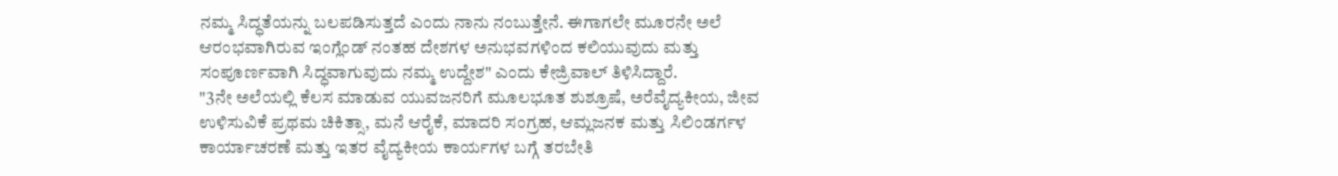ನಮ್ಮ ಸಿದ್ಧತೆಯನ್ನು ಬಲಪಡಿಸುತ್ತದೆ ಎಂದು ನಾನು ನಂಬುತ್ತೇನೆ. ಈಗಾಗಲೇ ಮೂರನೇ ಅಲೆ ಆರಂಭವಾಗಿರುವ ಇಂಗ್ಲೆಂಡ್ ನಂತಹ ದೇಶಗಳ ಅನುಭವಗಳಿಂದ ಕಲಿಯುವುದು ಮತ್ತು ಸಂಪೂರ್ಣವಾಗಿ ಸಿದ್ಧವಾಗುವುದು ನಮ್ಮ ಉದ್ದೇಶ" ಎಂದು ಕೇಜ್ರಿವಾಲ್ ತಿಳಿಸಿದ್ದಾರೆ.
"3ನೇ ಅಲೆಯಲ್ಲಿ ಕೆಲಸ ಮಾಡುವ ಯುವಜನರಿಗೆ ಮೂಲಭೂತ ಶುಶ್ರೂಷೆ, ಅರೆವೈದ್ಯಕೀಯ, ಜೀವ ಉಳಿಸುವಿಕೆ ಪ್ರಥಮ ಚಿಕಿತ್ಸಾ, ಮನೆ ಆರೈಕೆ, ಮಾದರಿ ಸಂಗ್ರಹ, ಆಮ್ಲಜನಕ ಮತ್ತು ಸಿಲಿಂಡರ್ಗಳ ಕಾರ್ಯಾಚರಣೆ ಮತ್ತು ಇತರ ವೈದ್ಯಕೀಯ ಕಾರ್ಯಗಳ ಬಗ್ಗೆ ತರಬೇತಿ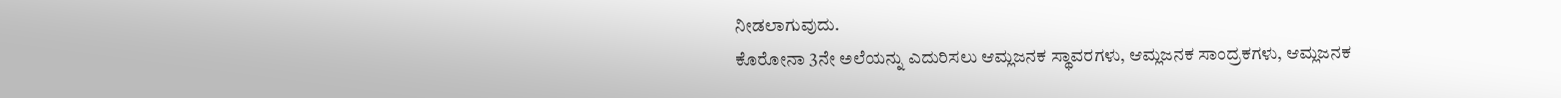ನೀಡಲಾಗುವುದು.
ಕೊರೋನಾ 3ನೇ ಅಲೆಯನ್ನು ಎದುರಿಸಲು ಆಮ್ಲಜನಕ ಸ್ಥಾವರಗಳು, ಆಮ್ಲಜನಕ ಸಾಂದ್ರಕಗಳು, ಆಮ್ಲಜನಕ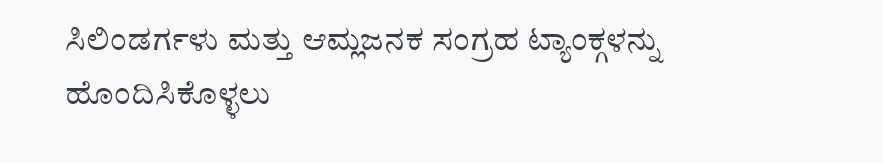ಸಿಲಿಂಡರ್ಗಳು ಮತ್ತು ಆಮ್ಲಜನಕ ಸಂಗ್ರಹ ಟ್ಯಾಂಕ್ಗಳನ್ನು ಹೊಂದಿಸಿಕೊಳ್ಳಲು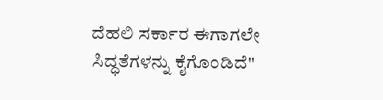ದೆಹಲಿ ಸರ್ಕಾರ ಈಗಾಗಲೇ ಸಿದ್ಧತೆಗಳನ್ನು ಕೈಗೊಂಡಿದೆ"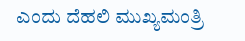ಎಂದು ದೆಹಲಿ ಮುಖ್ಯಮಂತ್ರಿ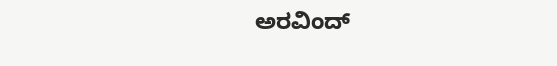ಅರವಿಂದ್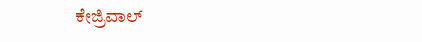ಕೇಜ್ರಿವಾಲ್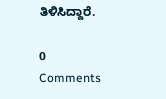ತಿಳಿಸಿದ್ದಾರೆ.

0 Comments